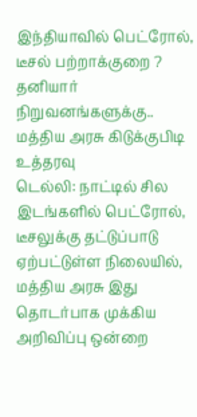இந்தியாவில் பெட்ரோல், டீசல் பற்றாக்குறை ? தனியார் நிறுவனங்களுக்கு.. மத்திய அரசு கிடுக்குபிடி உத்தரவு
டெல்லி: நாட்டில் சில இடங்களில் பெட்ரோல், டீசலுக்கு தட்டுப்பாடு ஏற்பட்டுள்ள நிலையில், மத்திய அரசு இது தொடர்பாக முக்கிய அறிவிப்பு ஒன்றை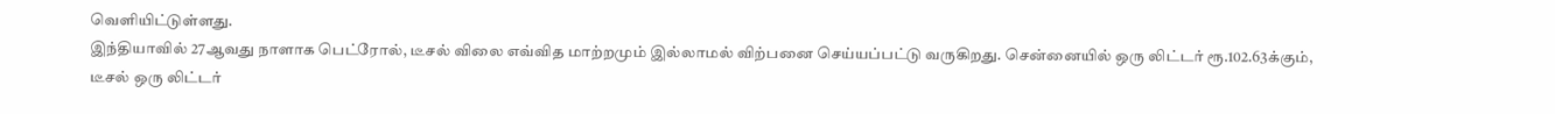வெளியிட்டுள்ளது.
இந்தியாவில் 27ஆவது நாளாக பெட்ரோல், டீசல் விலை எவ்வித மாற்றமும் இல்லாமல் விற்பனை செய்யப்பட்டு வருகிறது. சென்னையில் ஒரு லிட்டர் ரூ.102.63க்கும், டீசல் ஒரு லிட்டர்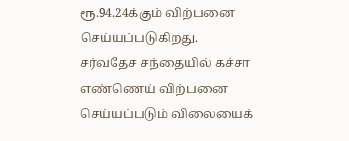ரூ.94.24க்கும் விற்பனை செய்யப்படுகிறது.
சர்வதேச சந்தையில் கச்சா எண்ணெய் விற்பனை செய்யப்படும் விலையைக்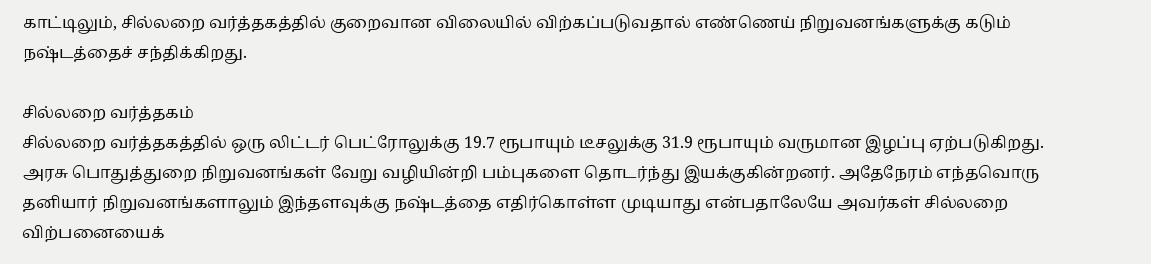காட்டிலும், சில்லறை வர்த்தகத்தில் குறைவான விலையில் விற்கப்படுவதால் எண்ணெய் நிறுவனங்களுக்கு கடும் நஷ்டத்தைச் சந்திக்கிறது.

சில்லறை வர்த்தகம்
சில்லறை வர்த்தகத்தில் ஒரு லிட்டர் பெட்ரோலுக்கு 19.7 ரூபாயும் டீசலுக்கு 31.9 ரூபாயும் வருமான இழப்பு ஏற்படுகிறது. அரசு பொதுத்துறை நிறுவனங்கள் வேறு வழியின்றி பம்புகளை தொடர்ந்து இயக்குகின்றனர். அதேநேரம் எந்தவொரு தனியார் நிறுவனங்களாலும் இந்தளவுக்கு நஷ்டத்தை எதிர்கொள்ள முடியாது என்பதாலேயே அவர்கள் சில்லறை விற்பனையைக்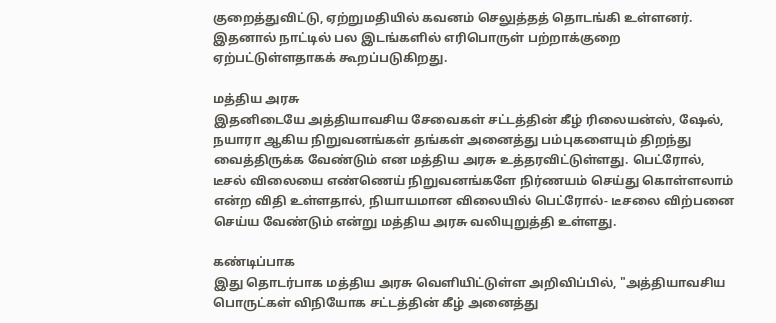குறைத்துவிட்டு, ஏற்றுமதியில் கவனம் செலுத்தத் தொடங்கி உள்ளனர். இதனால் நாட்டில் பல இடங்களில் எரிபொருள் பற்றாக்குறை ஏற்பட்டுள்ளதாகக் கூறப்படுகிறது.

மத்திய அரசு
இதனிடையே அத்தியாவசிய சேவைகள் சட்டத்தின் கீழ் ரிலையன்ஸ், ஷேல், நயாரா ஆகிய நிறுவனங்கள் தங்கள் அனைத்து பம்புகளையும் திறந்து வைத்திருக்க வேண்டும் என மத்திய அரசு உத்தரவிட்டுள்ளது. பெட்ரோல், டீசல் விலையை எண்ணெய் நிறுவனங்களே நிர்ணயம் செய்து கொள்ளலாம் என்ற விதி உள்ளதால், நியாயமான விலையில் பெட்ரோல்- டீசலை விற்பனை செய்ய வேண்டும் என்று மத்திய அரசு வலியுறுத்தி உள்ளது.

கண்டிப்பாக
இது தொடர்பாக மத்திய அரசு வெளியிட்டுள்ள அறிவிப்பில், "அத்தியாவசிய பொருட்கள் விநியோக சட்டத்தின் கீழ் அனைத்து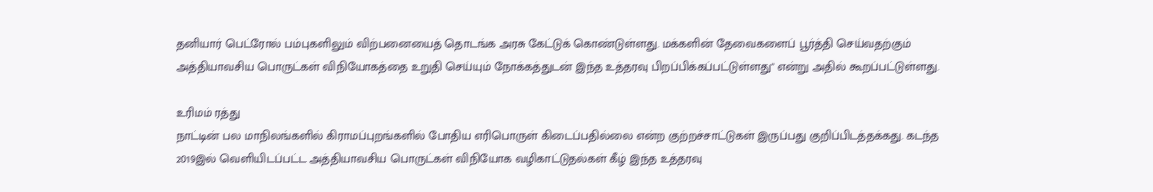தனியார் பெட்ரோல் பம்புகளிலும் விற்பனையைத் தொடங்க அரசு கேட்டுக் கொண்டுள்ளது. மக்களின் தேவைகளைப் பூர்த்தி செய்வதற்கும் அத்தியாவசிய பொருட்கள் விநியோகத்தை உறுதி செய்யும் நோக்கத்துடன் இந்த உத்தரவு பிறப்பிக்கப்பட்டுள்ளது" என்று அதில் கூறப்பட்டுள்ளது.

உரிமம் ரத்து
நாட்டின் பல மாநிலங்களில் கிராமப்புறங்களில் போதிய எரிபொருள் கிடைப்பதில்லை என்ற குற்றச்சாட்டுகள் இருப்பது குறிப்பிடத்தக்கது. கடந்த 2019இல் வெளியிடப்பட்ட அத்தியாவசிய பொருட்கள் விநியோக வழிகாட்டுதல்கள் கீழ் இந்த உத்தரவு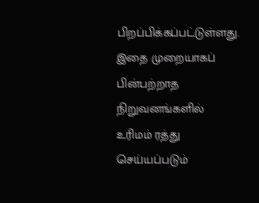பிறப்பிக்கப்பட்டுள்ளது. இதை முறையாகப் பின்பற்றாத நிறுவனங்களில் உரிமம் ரத்து செய்யப்படும்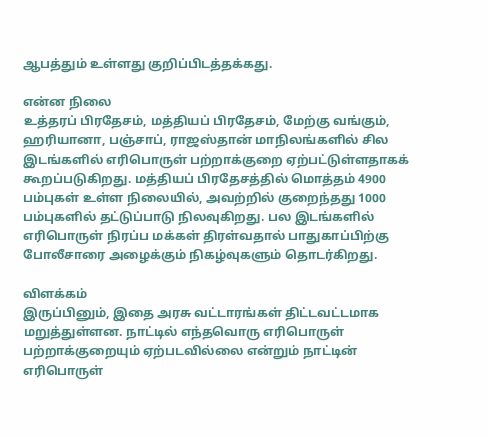ஆபத்தும் உள்ளது குறிப்பிடத்தக்கது.

என்ன நிலை
உத்தரப் பிரதேசம், மத்தியப் பிரதேசம், மேற்கு வங்கும், ஹரியானா, பஞ்சாப், ராஜஸ்தான் மாநிலங்களில் சில இடங்களில் எரிபொருள் பற்றாக்குறை ஏற்பட்டுள்ளதாகக் கூறப்படுகிறது. மத்தியப் பிரதேசத்தில் மொத்தம் 4900 பம்புகள் உள்ள நிலையில், அவற்றில் குறைந்தது 1000 பம்புகளில் தட்டுப்பாடு நிலவுகிறது. பல இடங்களில் எரிபொருள் நிரப்ப மக்கள் திரள்வதால் பாதுகாப்பிற்கு போலீசாரை அழைக்கும் நிகழ்வுகளும் தொடர்கிறது.

விளக்கம்
இருப்பினும், இதை அரசு வட்டாரங்கள் திட்டவட்டமாக மறுத்துள்ளன. நாட்டில் எந்தவொரு எரிபொருள் பற்றாக்குறையும் ஏற்படவில்லை என்றும் நாட்டின் எரிபொருள்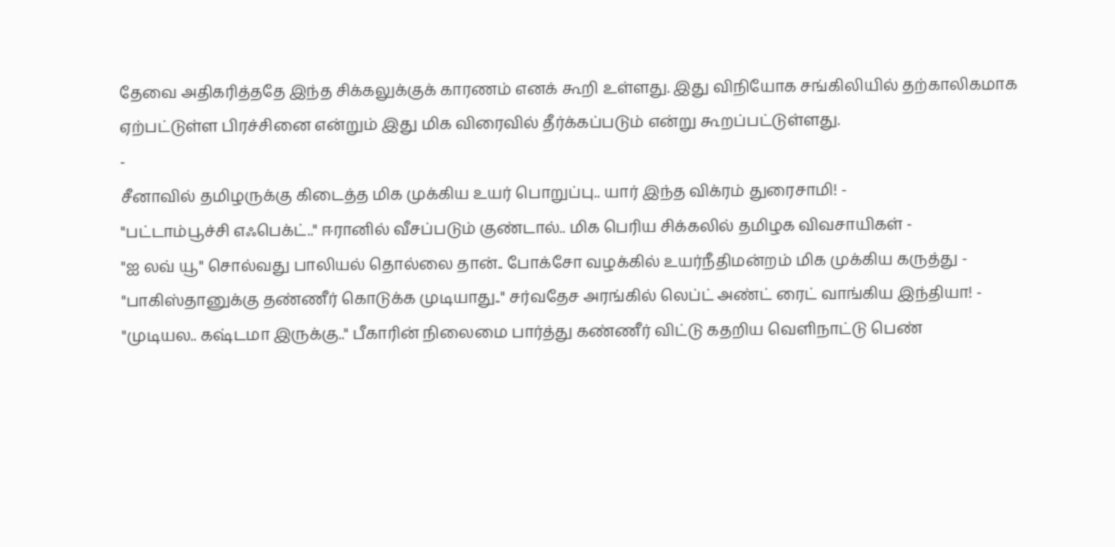தேவை அதிகரித்ததே இந்த சிக்கலுக்குக் காரணம் எனக் கூறி உள்ளது. இது விநியோக சங்கிலியில் தற்காலிகமாக ஏற்பட்டுள்ள பிரச்சினை என்றும் இது மிக விரைவில் தீர்க்கப்படும் என்று கூறப்பட்டுள்ளது.
-
சீனாவில் தமிழருக்கு கிடைத்த மிக முக்கிய உயர் பொறுப்பு.. யார் இந்த விக்ரம் துரைசாமி! -
"பட்டாம்பூச்சி எஃபெக்ட்.." ஈரானில் வீசப்படும் குண்டால்.. மிக பெரிய சிக்கலில் தமிழக விவசாயிகள் -
"ஐ லவ் யூ" சொல்வது பாலியல் தொல்லை தான்.. போக்சோ வழக்கில் உயர்நீதிமன்றம் மிக முக்கிய கருத்து -
"பாகிஸ்தானுக்கு தண்ணீர் கொடுக்க முடியாது.." சர்வதேச அரங்கில் லெப்ட் அண்ட் ரைட் வாங்கிய இந்தியா! -
"முடியல.. கஷ்டமா இருக்கு.." பீகாரின் நிலைமை பார்த்து கண்ணீர் விட்டு கதறிய வெளிநாட்டு பெண்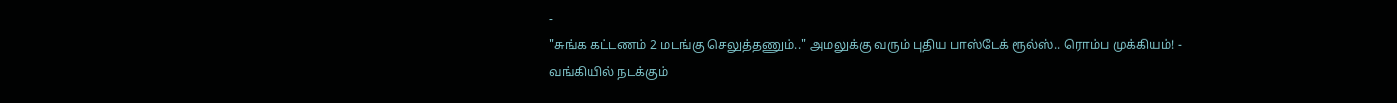-
"சுங்க கட்டணம் 2 மடங்கு செலுத்தணும்.." அமலுக்கு வரும் புதிய பாஸ்டேக் ரூல்ஸ்.. ரொம்ப முக்கியம்! -
வங்கியில் நடக்கும்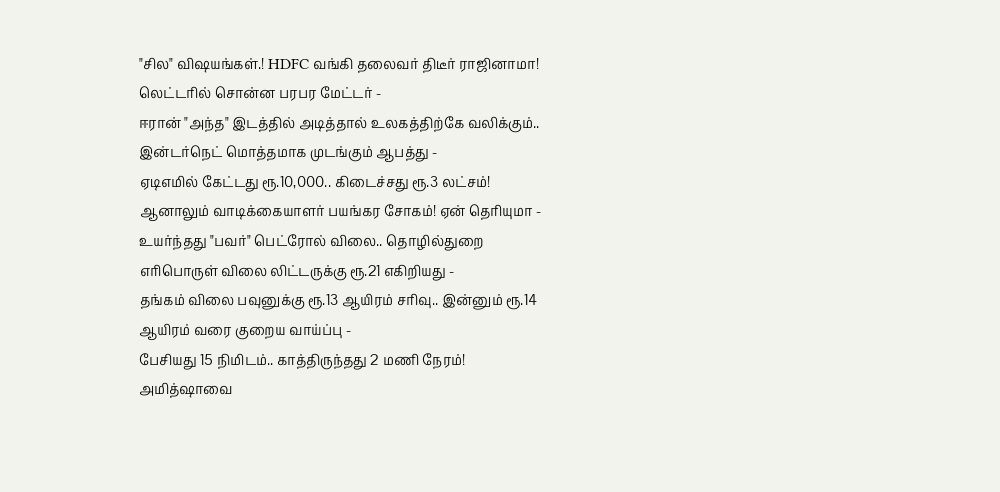"சில" விஷயங்கள்.! HDFC வங்கி தலைவர் திடீர் ராஜினாமா! லெட்டரில் சொன்ன பரபர மேட்டர் -
ஈரான் "அந்த" இடத்தில் அடித்தால் உலகத்திற்கே வலிக்கும்.. இன்டர்நெட் மொத்தமாக முடங்கும் ஆபத்து -
ஏடிஎமில் கேட்டது ரூ.10,000.. கிடைச்சது ரூ.3 லட்சம்! ஆனாலும் வாடிக்கையாளர் பயங்கர சோகம்! ஏன் தெரியுமா -
உயர்ந்தது "பவர்" பெட்ரோல் விலை.. தொழில்துறை எரிபொருள் விலை லிட்டருக்கு ரூ.21 எகிறியது -
தங்கம் விலை பவுனுக்கு ரூ.13 ஆயிரம் சரிவு.. இன்னும் ரூ.14 ஆயிரம் வரை குறைய வாய்ப்பு -
பேசியது 15 நிமிடம்.. காத்திருந்தது 2 மணி நேரம்! அமித்ஷாவை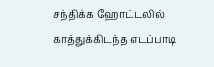சந்திக்க ஹோட்டலில் காத்துக்கிடந்த எடப்பாடி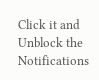Click it and Unblock the Notifications